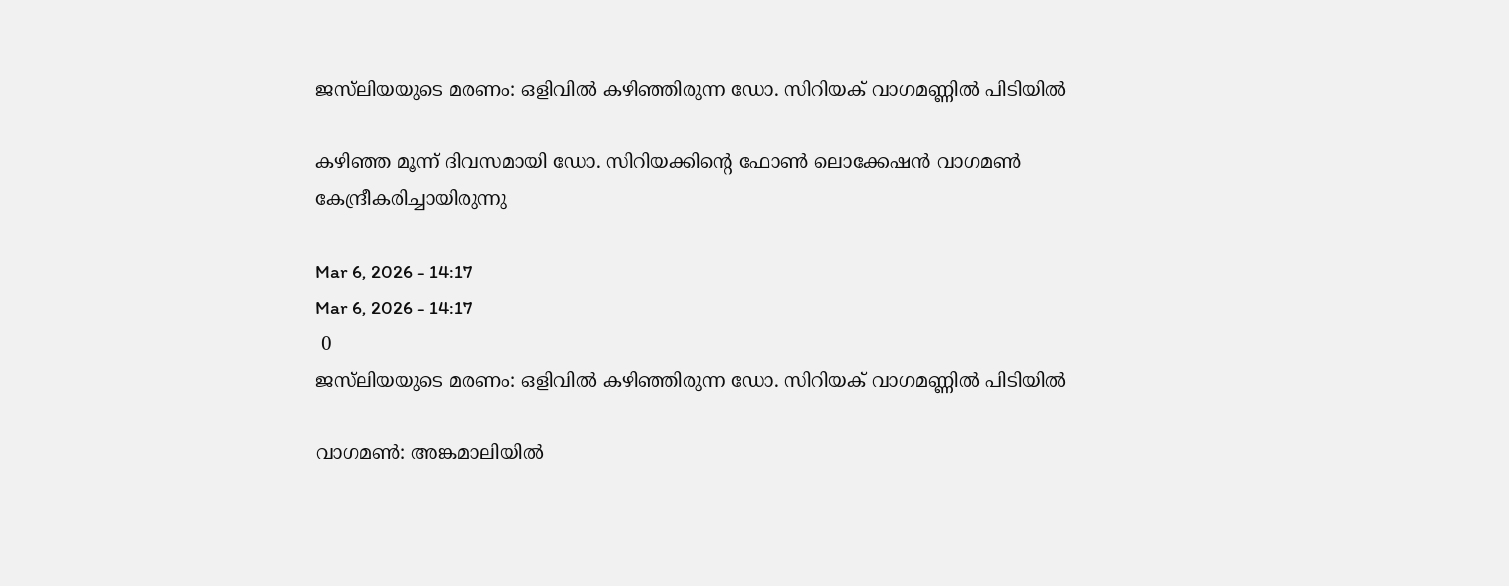ജസ്‍ലിയയുടെ മരണം: ഒളിവിൽ കഴിഞ്ഞിരുന്ന ഡോ. സിറിയക് വാഗമണ്ണിൽ പിടിയിൽ

കഴിഞ്ഞ മൂന്ന് ദിവസമായി ഡോ. സിറിയക്കിന്റെ ഫോൺ ലൊക്കേഷൻ വാഗമൺ കേന്ദ്രീകരിച്ചായിരുന്നു

Mar 6, 2026 - 14:17
Mar 6, 2026 - 14:17
 0
ജസ്‍ലിയയുടെ മരണം: ഒളിവിൽ കഴിഞ്ഞിരുന്ന ഡോ. സിറിയക് വാഗമണ്ണിൽ പിടിയിൽ

വാഗമൺ: അങ്കമാലിയിൽ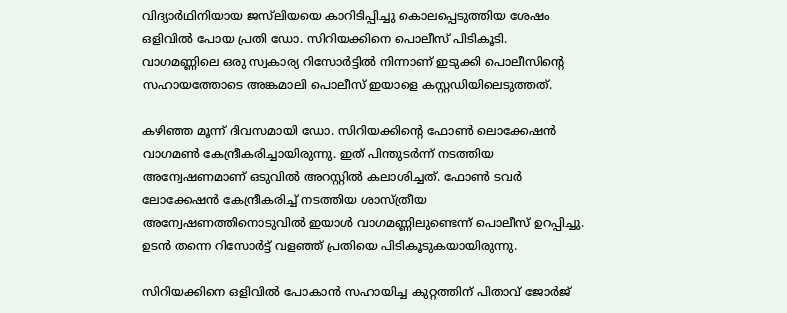വിദ്യാർഥിനിയായ ജസ്‍ലിയയെ കാറിടിപ്പിച്ചു കൊലപ്പെടുത്തിയ ശേഷം ഒളിവിൽ പോയ പ്രതി ഡോ. സിറിയക്കിനെ പൊലീസ് പിടികൂടി. വാഗമണ്ണിലെ ഒരു സ്വകാര്യ റിസോർട്ടിൽ നിന്നാണ് ഇടുക്കി പൊലീസിന്റെ സഹായത്തോടെ അങ്കമാലി പൊലീസ് ഇയാളെ കസ്റ്റഡിയിലെടുത്തത്.

കഴിഞ്ഞ മൂന്ന് ദിവസമായി ഡോ. സിറിയക്കിന്റെ ഫോൺ ലൊക്കേഷൻ വാഗമൺ കേന്ദ്രീകരിച്ചായിരുന്നു. ഇത് പിന്തുടർന്ന് നടത്തിയ അന്വേഷണമാണ് ഒടുവിൽ അറസ്റ്റിൽ കലാശിച്ചത്. ഫോൺ ടവർ ലോക്കേഷൻ കേന്ദ്രീകരിച്ച് നടത്തിയ ശാസ്ത്രീയ അന്വേഷണത്തിനൊടുവിൽ ഇയാൾ വാഗമണ്ണിലുണ്ടെന്ന് പൊലീസ് ഉറപ്പിച്ചു. ഉടൻ തന്നെ റിസോർട്ട് വളഞ്ഞ് പ്രതിയെ പിടികൂടുകയായിരുന്നു.

സിറിയക്കിനെ ഒളിവിൽ പോകാൻ സഹായിച്ച കുറ്റത്തിന് പിതാവ് ജോർജ്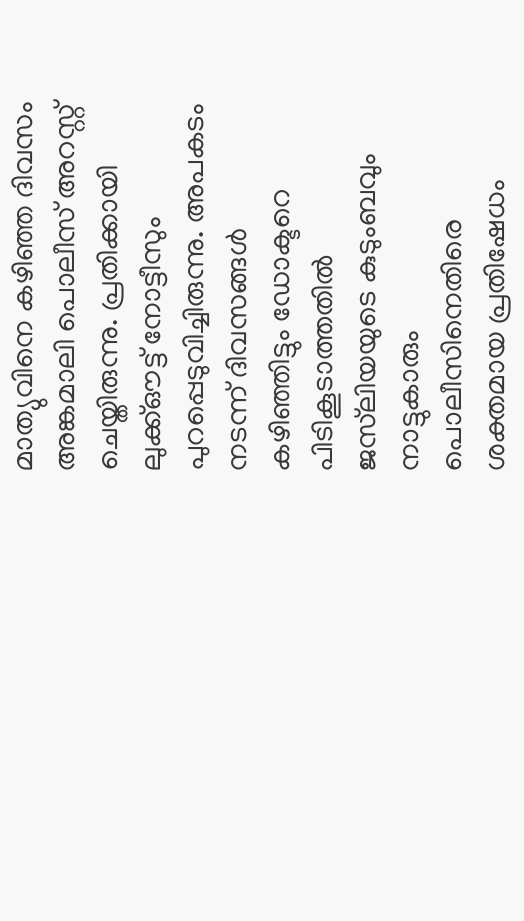മാത്യുവിനെ കഴിഞ്ഞ ദിവസം അങ്കമാലി പൊലീസ് അറസ്റ്റ് ചെയ്തിരുന്നു. പ്രതിക്കായി ലുക്ക്ഔട്ട് നോട്ടീസും പുറപ്പെടുവിച്ചിരുന്നു. അപകടം നടന്ന് ദിവസങ്ങൾ കഴിഞ്ഞിട്ടും ഡോക്ടറെ പിടികൂടാത്തതിൽ ജസ്‍ലിയയുടെ കുടുംബവും നാട്ടുകാരും പൊലീസിനെതിരെ ശക്തമായ പ്രതിഷേധം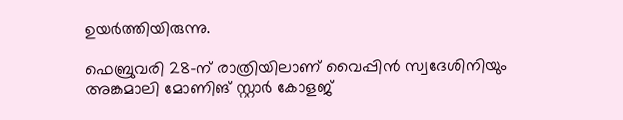ഉയർത്തിയിരുന്നു.

ഫെബ്രുവരി 28-ന് രാത്രിയിലാണ് വൈപ്പിൻ സ്വദേശിനിയും അങ്കമാലി മോണിങ് സ്റ്റാർ കോളജ്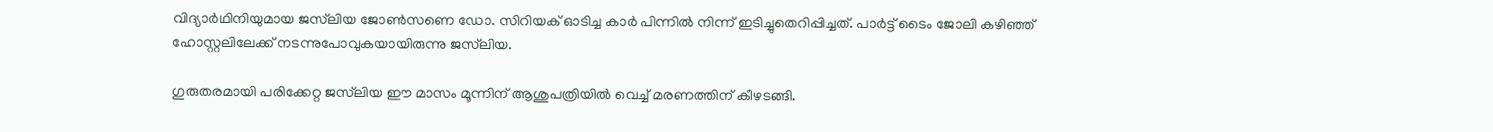വിദ്യാർഥിനിയുമായ ജസ്‍ലിയ ജോൺസണെ ഡോ. സിറിയക് ഓടിച്ച കാർ പിന്നിൽ നിന്ന് ഇടിച്ചുതെറിപ്പിച്ചത്. പാർട്ട് ടൈം ജോലി കഴിഞ്ഞ് ഹോസ്റ്റലിലേക്ക് നടന്നുപോവുകയായിരുന്നു ജസ്‍ലിയ.

ഗുരുതരമായി പരിക്കേറ്റ ജസ്‍ലിയ ഈ മാസം മൂന്നിന് ആശുപത്രിയിൽ വെച്ച് മരണത്തിന് കീഴടങ്ങി.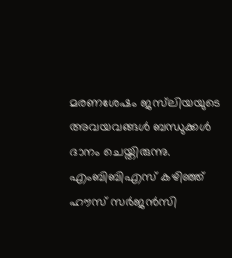മരണശേഷം ജസ്‍ലിയയുടെ അവയവങ്ങൾ ബന്ധുക്കൾ ദാനം ചെയ്തിരുന്നു. എംബിബിഎസ് കഴിഞ്ഞ് ഹൗസ് സർജൻസി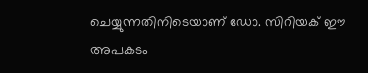ചെയ്യുന്നതിനിടെയാണ് ഡോ. സിറിയക് ഈ അപകടം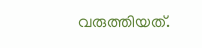വരുത്തിയത്.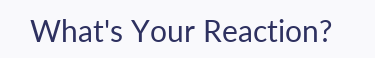What's Your Reaction?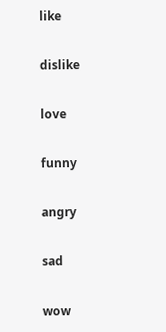like

dislike

love

funny

angry

sad

wow